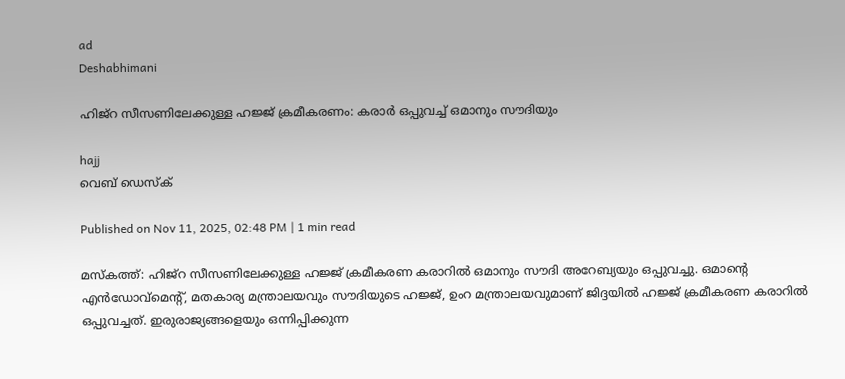ad
Deshabhimani

ഹിജ്റ സീസണിലേക്കുള്ള ഹജ്ജ് ക്രമീകരണം: കരാർ ഒപ്പുവച്ച്‌ ഒമാനും സൗദിയും

hajj
വെബ് ഡെസ്ക്

Published on Nov 11, 2025, 02:48 PM | 1 min read

മസ്‌കത്ത്‌: ഹിജ്റ സീസണിലേക്കുള്ള ഹജ്ജ് ക്രമീകരണ കരാറിൽ ഒമാനും സൗദി അറേബ്യയും ഒപ്പുവച്ചു. ഒമാന്റെ എൻ‌ഡോവ്‌മെന്റ്‌, മതകാര്യ മന്ത്രാലയവും സൗദിയുടെ ഹജ്ജ്, ഉംറ മന്ത്രാലയവുമാണ്‌ ജിദ്ദയിൽ ഹജ്ജ് ക്രമീകരണ കരാറിൽ ഒപ്പുവച്ചത്‌. ഇരുരാജ്യങ്ങളെയും ഒന്നിപ്പിക്കുന്ന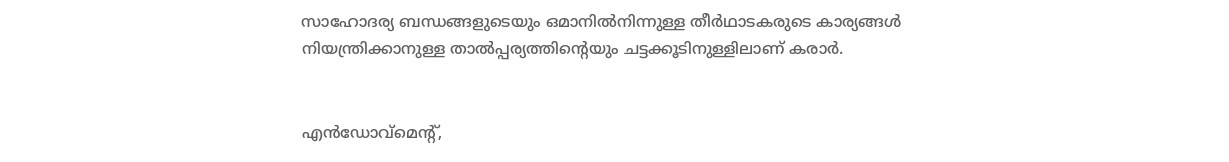സാഹോദര്യ ബന്ധങ്ങളുടെയും ഒമാനിൽനിന്നുള്ള തീർഥാടകരുടെ കാര്യങ്ങൾ നിയന്ത്രിക്കാനുള്ള താൽപ്പര്യത്തിന്റെയും ചട്ടക്കൂടിനുള്ളിലാണ് കരാർ.


എൻ‌ഡോവ്‌മെന്റ്‌,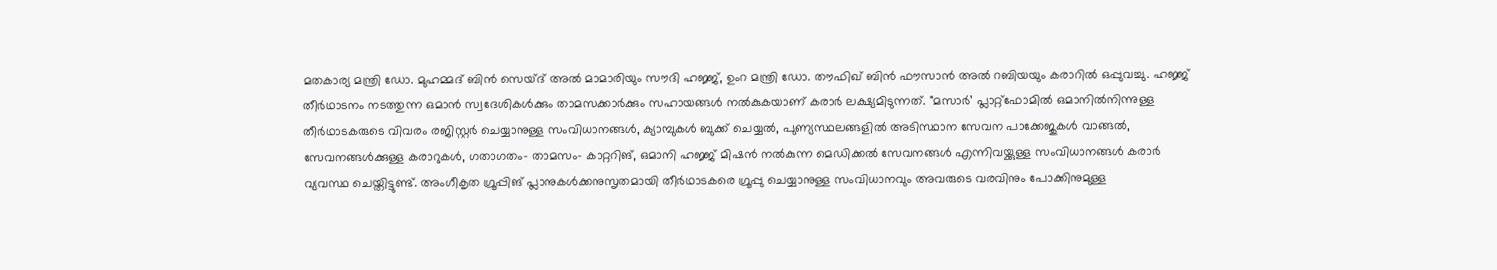മതകാര്യ മന്ത്രി ഡോ. മുഹമ്മദ് ബിൻ സെയ്ദ് അൽ മാമാരിയും സൗദി ഹജ്ജ്, ഉംറ മന്ത്രി ഡോ. തൗഫിഖ് ബിൻ ഫൗസാൻ അൽ റബിയയും കരാറിൽ ഒപ്പുവച്ചു. ഹജ്ജ് തീർഥാടനം നടത്തുന്ന ഒമാൻ സ്വദേശികൾക്കും താമസക്കാർക്കും സഹായങ്ങൾ നൽകുകയാണ് കരാർ ലക്ഷ്യമിടുന്നത്. "മസാർ’ പ്ലാറ്റ്‌ഫോമിൽ ഒമാനിൽനിന്നുള്ള തീർഥാടകരുടെ വിവരം രജിസ്റ്റർ ചെയ്യാനുള്ള സംവിധാനങ്ങൾ, ക്യാമ്പുകൾ ബുക്ക് ചെയ്യൽ, പുണ്യസ്ഥലങ്ങളിൽ അടിസ്ഥാന സേവന പാക്കേജുകൾ വാങ്ങൽ, സേവനങ്ങൾക്കുള്ള കരാറുകൾ, ഗതാഗതം– താമസം– കാറ്ററിങ്‌, ഒമാനി ഹജ്ജ് മിഷൻ നൽകുന്ന മെഡിക്കൽ സേവനങ്ങൾ എന്നിവയ്ക്കുള്ള സംവിധാനങ്ങൾ കരാർ വ്യവസ്ഥ ചെയ്തിട്ടുണ്ട്. അംഗീകൃത ഗ്രൂപ്പിങ്‌ പ്ലാനുകൾക്കനുസൃതമായി തീർഥാടകരെ ഗ്രൂപ്പു ചെയ്യാനുള്ള സംവിധാനവും അവരുടെ വരവിനും പോക്കിനുമുള്ള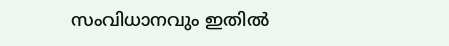സംവിധാനവും ഇതിൽ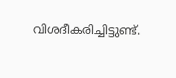വിശദീകരിച്ചിട്ടുണ്ട്‌.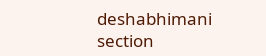deshabhimani section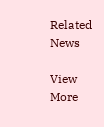Related News

View More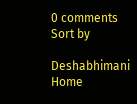0 comments
Sort by

Deshabhimani
Home